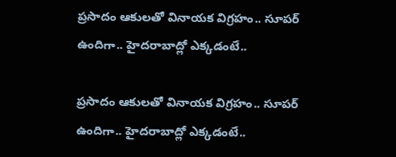ప్రసాదం ఆకులతో వినాయక విగ్రహం.. సూపర్ ఉందిగా.. హైదరాబాద్లో ఎక్కడంటే..

ప్రసాదం ఆకులతో వినాయక విగ్రహం.. సూపర్ ఉందిగా.. హైదరాబాద్లో ఎక్కడంటే..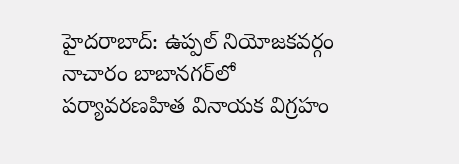హైదరాబాద్: ఉప్పల్ నియోజకవర్గం నాచారం బాబానగర్‌లో పర్యావరణహిత వినాయక విగ్రహం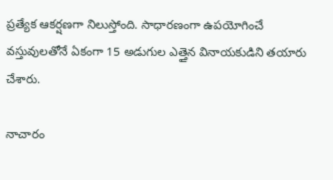ప్రత్యేక ఆకర్షణగా నిలుస్తోంది. సాధారణంగా ఉపయోగించే వస్తువులతోనే ఏకంగా 15 అడుగుల ఎత్తైన వినాయకుడిని తయారు చేశారు.

నాచారం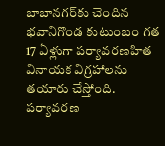బాబానగర్‌కు చెందిన భవానిగొండ కుటుంబం గత 17 ఏళ్లుగా పర్యావరణహిత వినాయక విగ్రహాలను తయారు చేస్తోంది. పర్యావరణ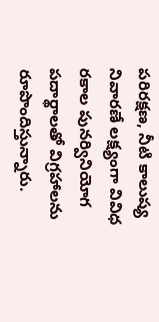పరిరక్షణ, నీటి కాలుష్య నివారణే లక్ష్యంగా వివిధ రకాల పునర్వినియోగ పదార్థాలతో విగ్రహాలను రూపొందిస్తున్నారు.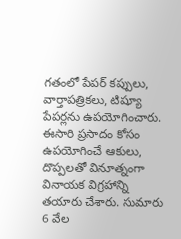గతంలో పేపర్ కప్పులు, వార్తాపత్రికలు, టిష్యూ పేపర్లను ఉపయోగించారు. ఈసారి ప్రసాదం కోసం ఉపయోగించే ఆకులు, దొప్పలతో వినూత్నంగా వినాయక విగ్రహాన్ని తయారు చేశారు. సుమారు 6 వేల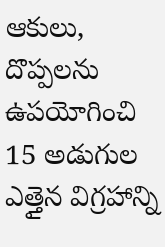ఆకులు, దొప్పలను ఉపయోగించి 15 అడుగుల ఎత్తైన విగ్రహాన్ని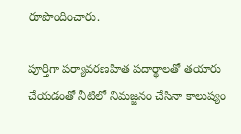రూపొందించారు.

పూర్తిగా పర్యావరణహిత పదార్థాలతో తయారు చేయడంతో నీటిలో నిమజ్జనం చేసినా కాలుష్యం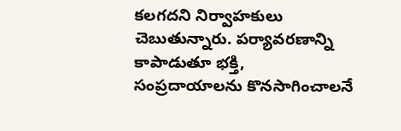కలగదని నిర్వాహకులు చెబుతున్నారు. పర్యావరణాన్ని కాపాడుతూ భక్తి, సంప్రదాయాలను కొనసాగించాలనే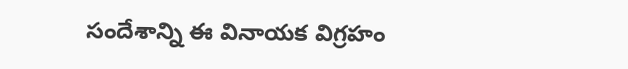సందేశాన్ని ఈ వినాయక విగ్రహం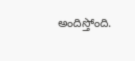అందిస్తోంది.